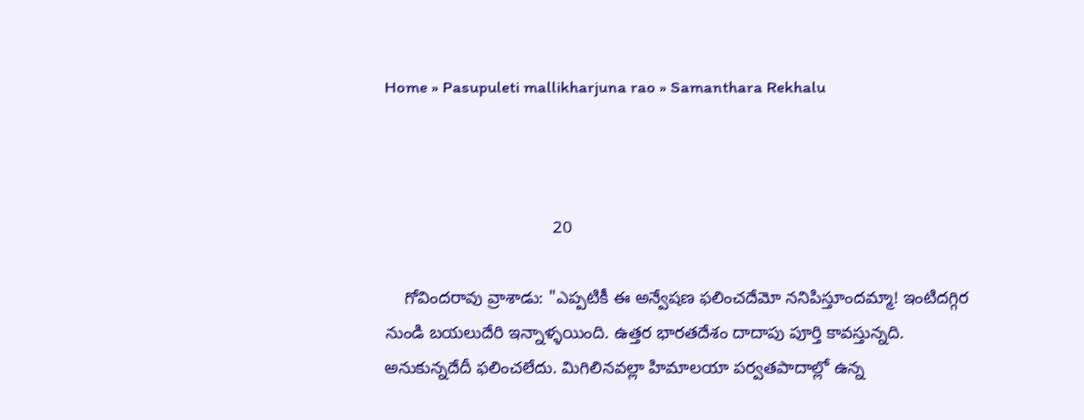Home » Pasupuleti mallikharjuna rao » Samanthara Rekhalu



                                   20

    గోవిందరావు వ్రాశాడు: "ఎప్పటికీ ఈ అన్వేషణ ఫలించదేమో ననిపిస్తూందమ్మా! ఇంటిదగ్గిర నుండి బయలుదేరి ఇన్నాళ్ళయింది. ఉత్తర భారతదేశం దాదాపు పూర్తి కావస్తున్నది. అనుకున్నదేదీ ఫలించలేదు. మిగిలినవల్లా హిమాలయా పర్వతపాదాల్లో ఉన్న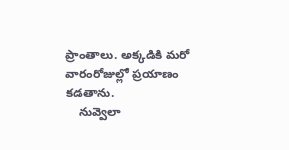ప్రాంతాలు. అక్కడికి మరో వారంరోజుల్లో ప్రయాణం కడతాను.
    నువ్వెలా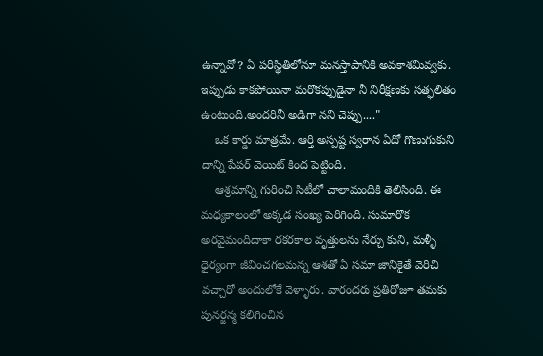ఉన్నావో? ఏ పరిస్థితిలోనూ మనస్తాపానికి అవకాశమివ్వకు. ఇప్పుడు కాకపోయినా మరొకప్పుడైనా నీ నిరీక్షణకు సత్ఫలితం ఉంటుంది.అందరినీ అడిగా నని చెప్పు...."
    ఒక కార్డు మాత్రమే. ఆర్తి అస్పష్ట స్వరాన ఏదో గొణుగుకుని దాన్ని పేపర్ వెయిట్ కింద పెట్టింది.
    ఆశ్రమాన్ని గురించి సిటీలో చాలామందికి తెలిసింది. ఈ మధ్యకాలంలో అక్కడ సంఖ్య పెరిగింది. సుమారొక అరవైమందిదాకా రకరకాల వృత్తులను నేర్చు కుని, మళ్ళీ ధైర్యంగా జీవించగలమన్న ఆశతో ఏ సమా జానికైతే వెరిచి వచ్చారో అందులోకే వెళ్ళారు. వారందరు ప్రతిరోజూ తమకు పునర్జన్మ కలిగించిన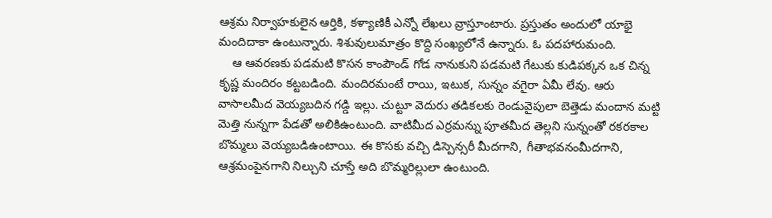ఆశ్రమ నిర్వాహకులైన ఆర్తికి, కళ్యాణికీ ఎన్నో లేఖలు వ్రాస్తూంటారు. ప్రస్తుతం అందులో యాభై మందిదాకా ఉంటున్నారు. శిశువులుమాత్రం కొద్ది సంఖ్యలోనే ఉన్నారు. ఓ పదహారుమంది.
    ఆ ఆవరణకు పడమటి కొసన కాంపౌండ్ గోడ నానుకుని పడమటి గేటుకు కుడిపక్కన ఒక చిన్న కృష్ణ మందిరం కట్టబడింది. మందిరమంటే రాయి, ఇటుక, సున్నం వగైరా ఏమీ లేవు. ఆరు వాసాలమీద వెయ్యబదిన గడ్డి ఇల్లు. చుట్టూ వెదురు తడికలకు రెండువైపులా బెత్తెడు మందాన మట్టి మెత్తి నున్నగా పేడతో అలికిఉంటుంది. వాటిమీద ఎర్రమన్ను పూతమీద తెల్లని సున్నంతో రకరకాల బొమ్మలు వెయ్యబడిఉంటాయి. ఈ కొసకు వచ్చి డిస్పెన్సరీ మీదగాని, గీతాభవనంమీదగాని, ఆశ్రమంపైనగాని నిల్చుని చూస్తే అది బొమ్మరిల్లులా ఉంటుంది.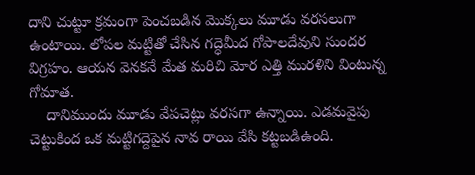దాని చుట్టూ క్రమంగా పెంచబడిన మొక్కలు మూడు వరసలుగా ఉంటాయి. లోపల మట్టితో చేసిన గద్ధెమీద గోపాలదేవుని సుందర విగ్రహం. ఆయన వెనకనే మేత మరిచి మోర ఎత్తి మురళిని వింటున్న గోమాత.
    దానిముందు మూడు వేపచెట్లు వరసగా ఉన్నాయి. ఎడమవైపు చెట్టుకింద ఒక మట్టిగద్దెపైన నావ రాయి వేసి కట్టబడిఉంది.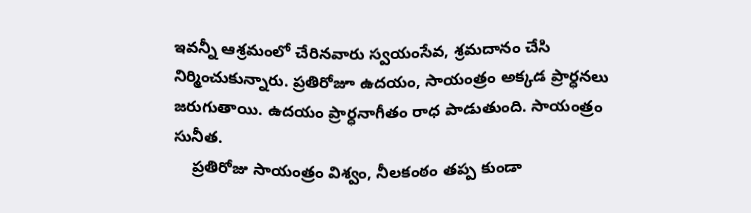ఇవన్నీ ఆశ్రమంలో చేరినవారు స్వయంసేవ, శ్రమదానం చేసి నిర్మించుకున్నారు. ప్రతిరోజూ ఉదయం, సాయంత్రం అక్కడ ప్రార్ధనలు జరుగుతాయి. ఉదయం ప్రార్ధనాగీతం రాధ పాడుతుంది. సాయంత్రం సునీత.
    ప్రతిరోజు సాయంత్రం విశ్వం, నీలకంఠం తప్ప కుండా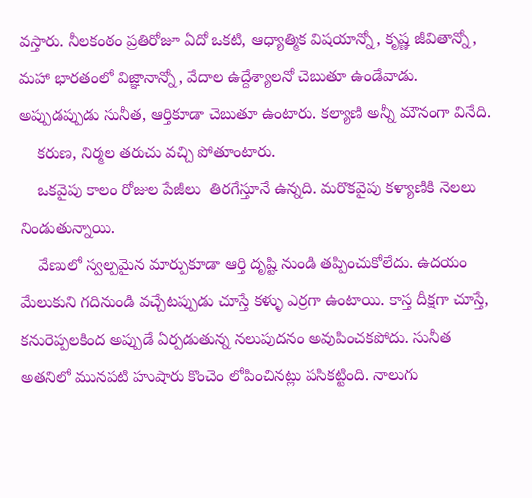వస్తారు. నీలకంఠం ప్రతిరోజూ ఏదో ఒకటి, ఆధ్యాత్మిక విషయాన్నో, కృష్ణ జీవితాన్నో, మహా భారతంలో విజ్ఞానాన్నో, వేదాల ఉద్దేశ్యాలనో చెబుతూ ఉండేవాడు. అప్పుడప్పుడు సునీత, ఆర్తికూడా చెబుతూ ఉంటారు. కల్యాణి అన్నీ మౌనంగా వినేది.
    కరుణ, నిర్మల తరుచు వచ్చి పోతూంటారు.
    ఒకవైపు కాలం రోజుల పేజీలు  తిరగేస్తూనే ఉన్నది. మరొకవైపు కళ్యాణికి నెలలు నిండుతున్నాయి.
    వేణులో స్వల్పమైన మార్పుకూడా ఆర్తి దృష్టి నుండి తప్పించుకోలేదు. ఉదయం మేలుకుని గదినుండి వచ్చేటప్పుడు చూస్తే కళ్ళు ఎర్రగా ఉంటాయి. కాస్త దీక్షగా చూస్తే, కనురెప్పలకింద అప్పుడే ఏర్పడుతున్న నలుపుదనం అవుపించకపోదు. సునీత అతనిలో మునపటి హుషారు కొంచెం లోపించినట్లు పసికట్టింది. నాలుగు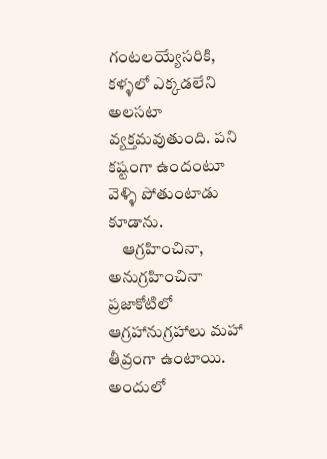గంటలయ్యేసరికి, కళ్ళలో ఎక్కడలేని అలసటా వ్యక్తమవుతుంది. పని కష్టంగా ఉందంటూ వెళ్ళి పోతుంటాడు  కూడాను.
    ఆగ్రహించినా, అనుగ్రహించినా ప్రజాకోటిలో ఆగ్రహానుగ్రహాలు మహా తీవ్రంగా ఉంటాయి. అందులో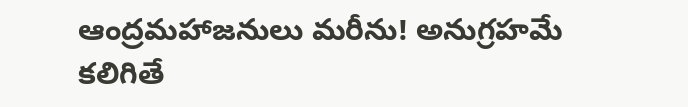ఆంద్రమహాజనులు మరీను! అనుగ్రహమే కలిగితే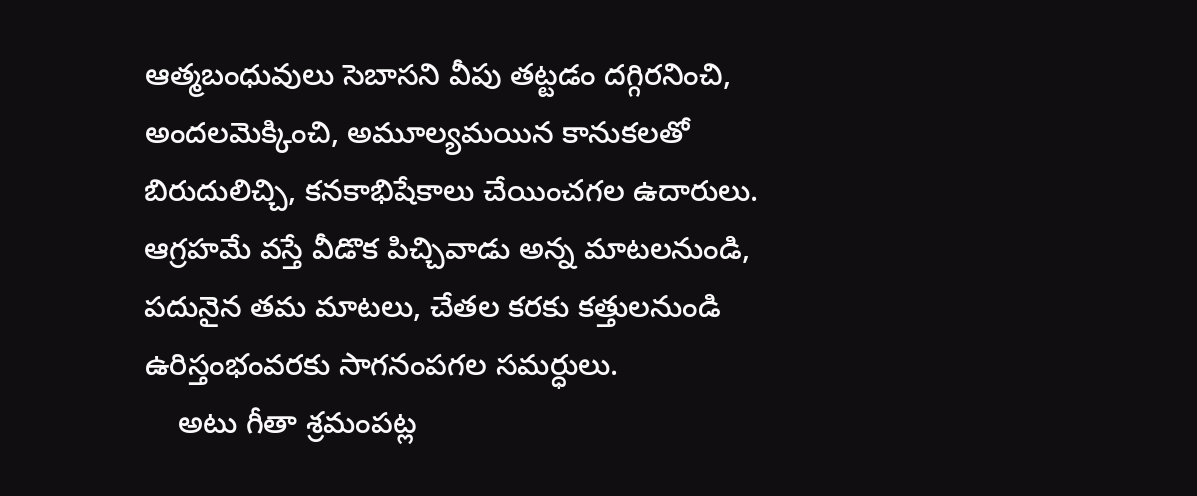ఆత్మబంధువులు సెబాసని వీపు తట్టడం దగ్గిరనించి, అందలమెక్కించి, అమూల్యమయిన కానుకలతో బిరుదులిచ్చి, కనకాభిషేకాలు చేయించగల ఉదారులు. ఆగ్రహమే వస్తే వీడొక పిచ్చివాడు అన్న మాటలనుండి, పదునైన తమ మాటలు, చేతల కరకు కత్తులనుండి ఉరిస్తంభంవరకు సాగనంపగల సమర్ధులు.
    అటు గీతా శ్రమంపట్ల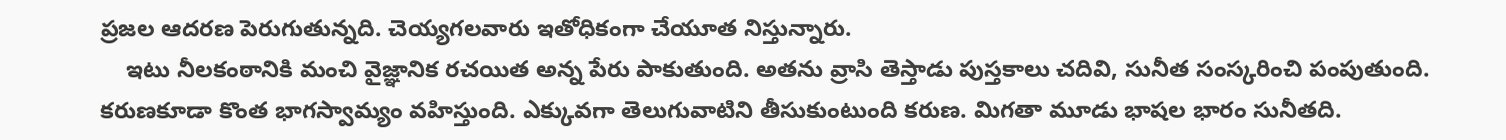ప్రజల ఆదరణ పెరుగుతున్నది. చెయ్యగలవారు ఇతోధికంగా చేయూత నిస్తున్నారు.
    ఇటు నీలకంఠానికి మంచి వైజ్ఞానిక రచయిత అన్న పేరు పాకుతుంది. అతను వ్రాసి తెస్తాడు పుస్తకాలు చదివి, సునీత సంస్కరించి పంపుతుంది. కరుణకూడా కొంత భాగస్వామ్యం వహిస్తుంది. ఎక్కువగా తెలుగువాటిని తీసుకుంటుంది కరుణ. మిగతా మూడు భాషల భారం సునీతది.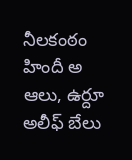నీలకంఠం హిందీ అ ఆలు, ఉర్దూ అలీఫ్ బేలు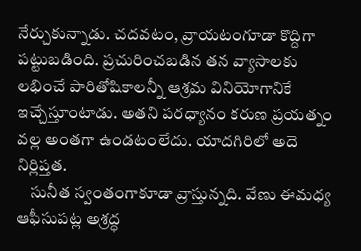నేర్చుకున్నాడు. చదవటం, వ్రాయటంగూడా కొద్దిగా పట్టుబడింది. ప్రచురించబడిన తన వ్యాసాలకు లభించే పారితోషికాలన్నీ ఆశ్రమ వినియోగానికే ఇచ్చేస్తూంటాడు. అతని పరధ్యానం కరుణ ప్రయత్నం వల్ల అంతగా ఉండటంలేదు. యాదగిరిలో అదె నిర్లిప్తత.
    సునీత స్వంతంగాకూడా వ్రాస్తున్నది. వేణు ఈమధ్య ఆఫీసుపట్ల అశ్రద్ధ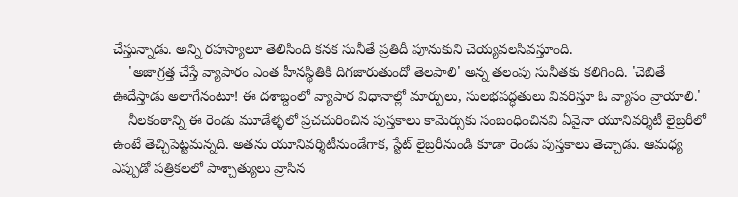చేస్తున్నాడు. అన్ని రహస్యాలూ తెలిసింది కనక సునీతే ప్రతిదీ పూనుకుని చెయ్యవలసివస్తూంది.
    'అజాగ్రత్త చేస్తే వ్యాపారం ఎంత హీనస్థితికి దిగజారుతుందో తెలపాలి' అన్న తలంపు సునీతకు కలిగింది. 'చెబితే ఊదేస్తాడు అలాగేనంటూ! ఈ దశాబ్దంలో వ్యాపార విధానాల్లో మార్పులు, సులభపద్ధతులు వివరిస్తూ ఓ వ్యాసం వ్రాయాలి.'
    నీలకంఠాన్ని ఈ రెండు మూడేళ్ళలో ప్రచచురించిన పుస్తకాలు కామెర్సుకు సంబంధించినవి ఏవైనా యూనివర్శిటీ లైబ్రరీలో ఉంటే తెచ్చిపెట్టమన్నది. అతను యూనివర్శిటీనుండేగాక, స్టేట్ లైబ్రరీనుండి కూడా రెండు పుస్తకాలు తెచ్చాడు. ఆమధ్య ఎప్పుడో పత్రికలలో పాశ్చాత్యులు వ్రాసిన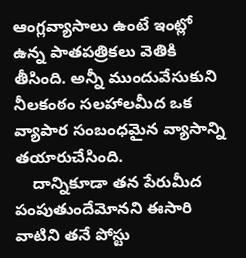ఆంగ్లవ్యాసాలు ఉంటే ఇంట్లో ఉన్న పాతపత్రికలు వెతికి తీసింది. అన్నీ ముందువేసుకుని నీలకంఠం సలహాలమీద ఒక వ్యాపార సంబంధమైన వ్యాసాన్ని తయారుచేసింది.
    దాన్నికూడా తన పేరుమీద పంపుతుందేమోనని ఈసారి వాటిని తనే పోస్టు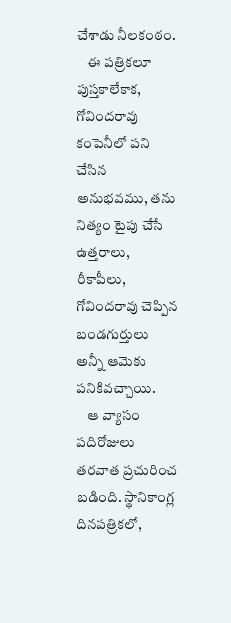చేశాడు నీలకంఠం.
    ఈ పత్రికలూ పుస్తకాలేకాక, గోవిందరావు కంపెనీలో పని చేసిన అనుభవము, తను నిత్యం టైపు చేసే ఉత్తరాలు, రీకాపీలు, గోవిందరావు చెప్పిన బండగుర్తులు అన్నీ ఆమెకు పనికివచ్చాయి.
    ఆ వ్యాసం పదిరోజులు తరవాత ప్రచురించ బడింది. స్థానికాంగ్ల దినపత్రికలో,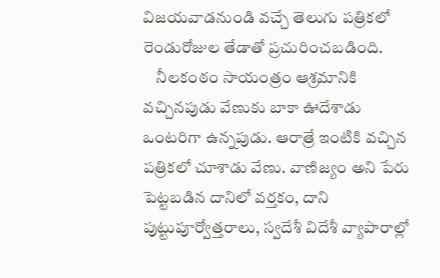విజయవాడనుండి వచ్చే తెలుగు పత్రికలో రెండురోజుల తేడాతో ప్రచురించబడింది.
    నీలకంఠం సాయంత్రం ఆశ్రమానికి వచ్చినపుడు వేణుకు బాకా ఊదేశాడు ఒంటరిగా ఉన్నపుడు. ఆరాత్రే ఇంటికి వచ్చిన పత్రికలో చూశాడు వేణు. వాణిజ్యం అని పేరు పెట్టబడిన దానిలో వర్తకం, దాని పుట్టుపూర్వోత్తరాలు, స్వదేశీ విదేశీ వ్యాపారాల్లో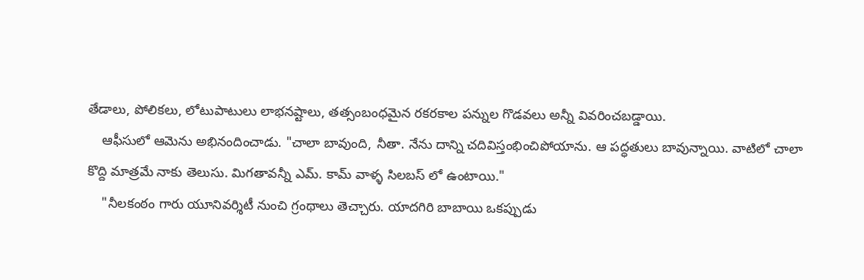తేడాలు, పోలికలు, లోటుపాటులు లాభనష్టాలు, తత్సంబంధమైన రకరకాల పన్నుల గొడవలు అన్నీ వివరించబడ్డాయి.
    ఆఫీసులో ఆమెను అభినందించాడు. "చాలా బావుంది, నీతా. నేను దాన్ని చదివిస్తంభించిపోయాను. ఆ పద్ధతులు బావున్నాయి. వాటిలో చాలా కొద్ది మాత్రమే నాకు తెలుసు. మిగతావన్నీ ఎమ్. కామ్ వాళ్ళ సిలబస్ లో ఉంటాయి."
    "నీలకంఠం గారు యూనివర్శిటీ నుంచి గ్రంథాలు తెచ్చారు. యాదగిరి బాబాయి ఒకప్పుడు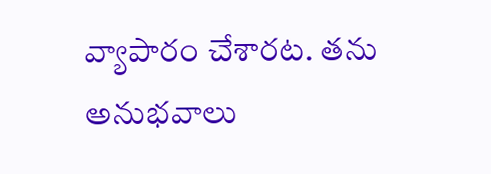వ్యాపారం చేశారట. తను అనుభవాలు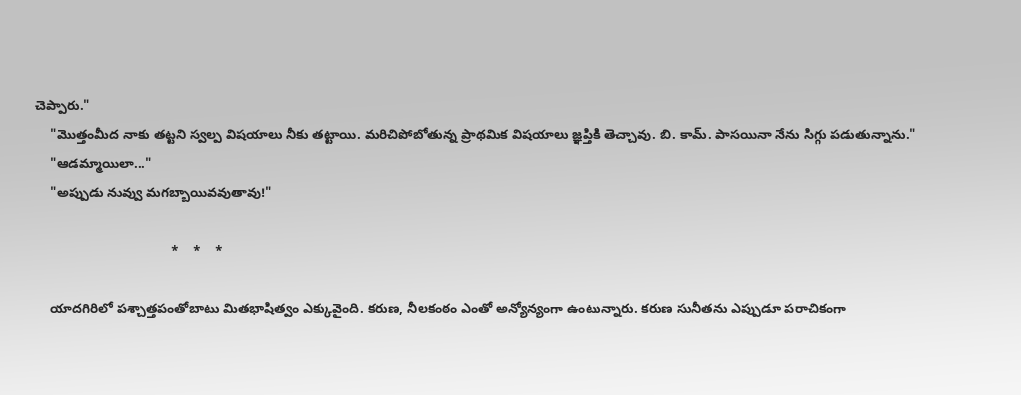చెప్పారు."
    "మొత్తంమీద నాకు తట్టని స్వల్ప విషయాలు నీకు తట్టాయి. మరిచిపోబోతున్న ప్రాథమిక విషయాలు జ్ఞప్తికి తెచ్చావు. బి. కామ్. పాసయినా నేను సిగ్గు పడుతున్నాను."
    "ఆడమ్మాయిలా..."
    "అప్పుడు నువ్వు మగబ్బాయివవుతావు!"

                                     *    *    *

    యాదగిరిలో పశ్చాత్తపంతోబాటు మితభాషిత్వం ఎక్కువైంది. కరుణ, నీలకంఠం ఎంతో అన్యోన్యంగా ఉంటున్నారు. కరుణ సునీతను ఎప్పుడూ పరాచికంగా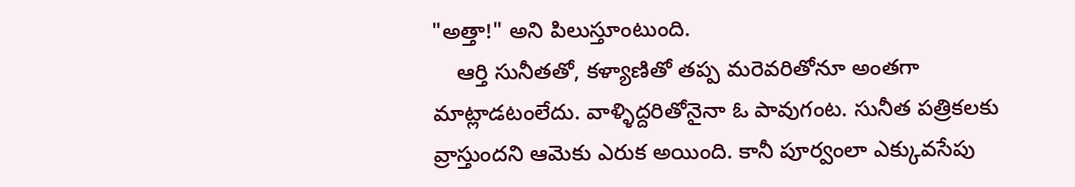"అత్తా!" అని పిలుస్తూంటుంది.
    ఆర్తి సునీతతో, కళ్యాణితో తప్ప మరెవరితోనూ అంతగా మాట్లాడటంలేదు. వాళ్ళిద్దరితోనైనా ఓ పావుగంట. సునీత పత్రికలకు వ్రాస్తుందని ఆమెకు ఎరుక అయింది. కానీ పూర్వంలా ఎక్కువసేపు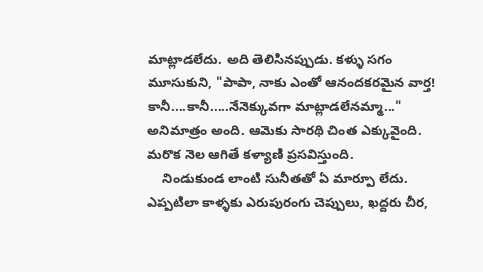మాట్లాడలేదు. అది తెలిసినప్పుడు. కళ్ళు సగం మూసుకుని, "పాపా, నాకు ఎంతో ఆనందకరమైన వార్త! కానీ....కానీ.....నేనెక్కువగా మాట్లాడలేనమ్మా..." అనిమాత్రం అంది. ఆమెకు సారథి చింత ఎక్కువైంది. మరొక నెల ఆగితే కళ్యాణి ప్రసవిస్తుంది.
    నిండుకుండ లాంటి సునీతతో ఏ మార్పూ లేదు. ఎప్పటిలా కాళ్ళకు ఎరుపురంగు చెప్పులు, ఖద్దరు చీర,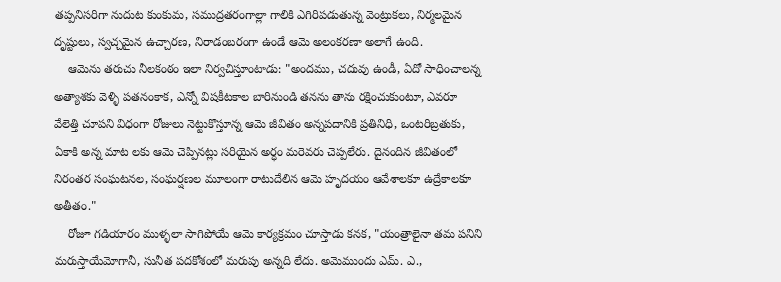తప్పనిసరిగా నుదుట కుంకుమ, సముద్రతరంగాల్లా గాలికి ఎగిరిపడుతున్న వెంట్రుకలు, నిర్మలమైన దృష్టులు, స్వచ్చమైన ఉచ్చారణ, నిరాడంబరంగా ఉండే ఆమె అలంకరణా అలాగే ఉంది.
    ఆమెను తరుచు నీలకంఠం ఇలా నిర్వచిస్తూంటాడు: "అందము, చదువు ఉండీ, ఏదో సాధించాలన్న అత్యాశకు వెళ్ళి పతనంకాక, ఎన్నో విషకీటకాల బారినుండి తనను తాను రక్షించుకుంటూ, ఎవరూ వేలెత్తి చూపని విధంగా రోజులు నెట్టుకొస్తూన్న ఆమె జీవితం అన్నపదానికి ప్రతినిధి, ఒంటరిబ్రతుకు, ఏకాకి అన్న మాట లకు ఆమె చెప్పినట్లు సరియైన అర్ధం మరెవరు చెప్పలేరు. దైనందిన జీవితంలో నిరంతర సంఘటనల, సంఘర్షణల మూలంగా రాటుదేలిన ఆమె హృదయం ఆవేశాలకూ ఉద్రేకాలకూ అతీతం."
    రోజూ గడియారం ముళ్ళలా సాగిపోయే ఆమె కార్యక్రమం చూస్తాడు కనక, "యంత్రాలైనా తమ పనిని మరుస్తాయేమోగానీ, సునీత పదకోశంలో మరుపు అన్నది లేదు. అమెముందు ఎమ్. ఎ.,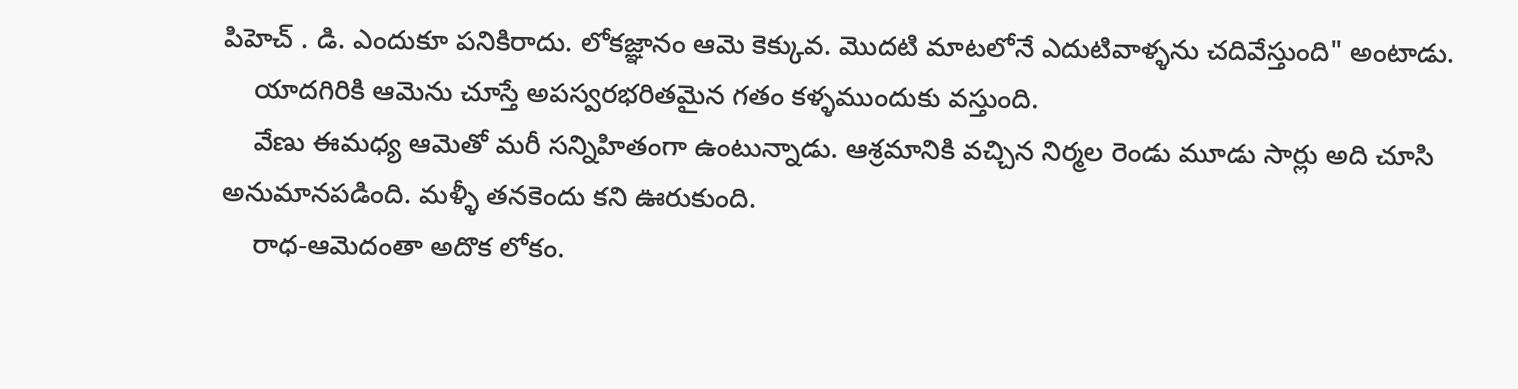పిహెచ్ . డి. ఎందుకూ పనికిరాదు. లోకజ్ఞానం ఆమె కెక్కువ. మొదటి మాటలోనే ఎదుటివాళ్ళను చదివేస్తుంది" అంటాడు.
    యాదగిరికి ఆమెను చూస్తే అపస్వరభరితమైన గతం కళ్ళముందుకు వస్తుంది.
    వేణు ఈమధ్య ఆమెతో మరీ సన్నిహితంగా ఉంటున్నాడు. ఆశ్రమానికి వచ్చిన నిర్మల రెండు మూడు సార్లు అది చూసి అనుమానపడింది. మళ్ళీ తనకెందు కని ఊరుకుంది.
    రాధ-ఆమెదంతా అదొక లోకం.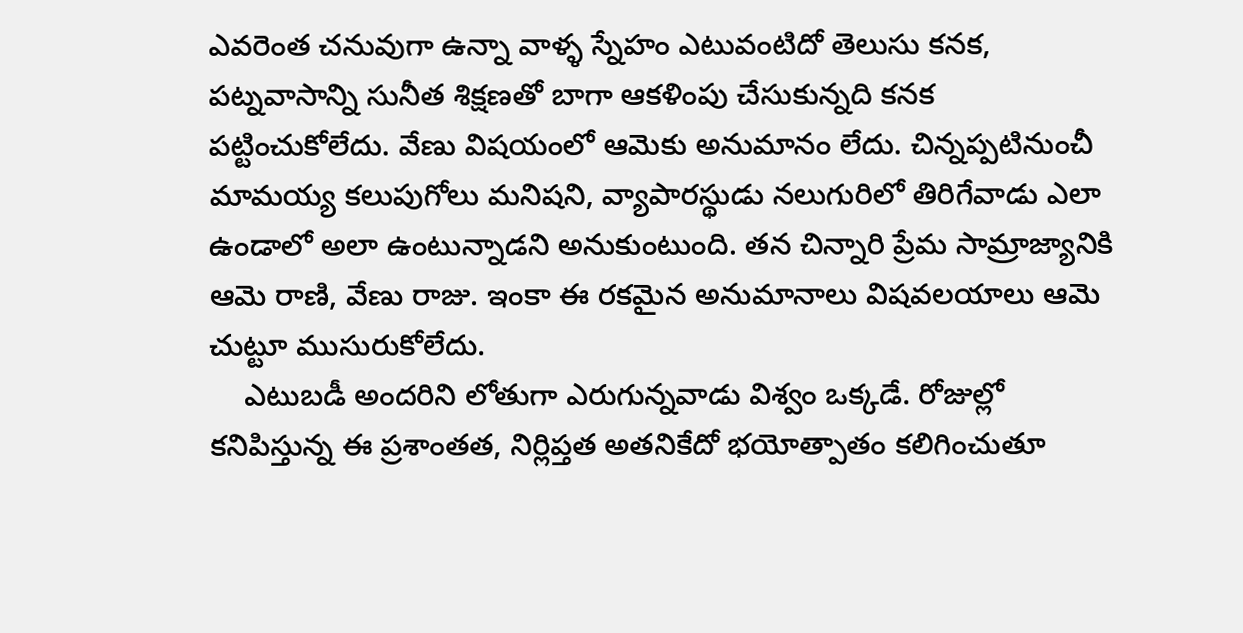ఎవరెంత చనువుగా ఉన్నా వాళ్ళ స్నేహం ఎటువంటిదో తెలుసు కనక, పట్నవాసాన్ని సునీత శిక్షణతో బాగా ఆకళింపు చేసుకున్నది కనక పట్టించుకోలేదు. వేణు విషయంలో ఆమెకు అనుమానం లేదు. చిన్నప్పటినుంచీ మామయ్య కలుపుగోలు మనిషని, వ్యాపారస్థుడు నలుగురిలో తిరిగేవాడు ఎలా ఉండాలో అలా ఉంటున్నాడని అనుకుంటుంది. తన చిన్నారి ప్రేమ సామ్రాజ్యానికి ఆమె రాణి, వేణు రాజు. ఇంకా ఈ రకమైన అనుమానాలు విషవలయాలు ఆమె చుట్టూ ముసురుకోలేదు.
    ఎటుబడీ అందరిని లోతుగా ఎరుగున్నవాడు విశ్వం ఒక్కడే. రోజుల్లో కనిపిస్తున్న ఈ ప్రశాంతత, నిర్లిప్తత అతనికేదో భయోత్పాతం కలిగించుతూ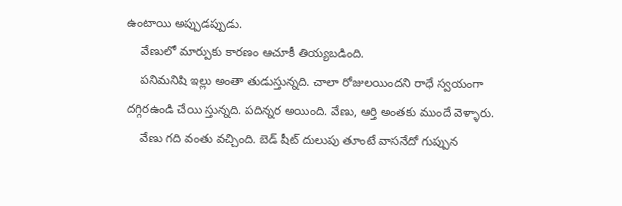ఉంటాయి అప్పుడప్పుడు.
    వేణులో మార్పుకు కారణం ఆచూకీ తియ్యబడింది.
    పనిమనిషి ఇల్లు అంతా తుడుస్తున్నది. చాలా రోజులయిందని రాధే స్వయంగా దగ్గిరఉండి చేయి స్తున్నది. పదిన్నర అయింది. వేణు, ఆర్తి అంతకు ముందే వెళ్ళారు.
    వేణు గది వంతు వచ్చింది. బెడ్ షీట్ దులుపు తూంటే వాసనేదో గుప్పున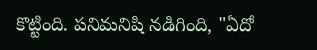కొట్టింది. పనిమనిషి నడిగింది, "ఏదో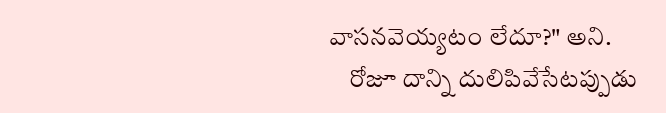వాసనవెయ్యటం లేదూ?" అని.
    రోజూ దాన్ని దులిపివేసేటప్పుడు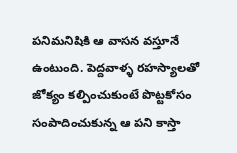పనిమనిషికి ఆ వాసన వస్తూనే ఉంటుంది. పెద్దవాళ్ళ రహస్యాలతో జోక్యం కల్పించుకుంటే పొట్టకోసం సంపాదించుకున్న ఆ పని కాస్తా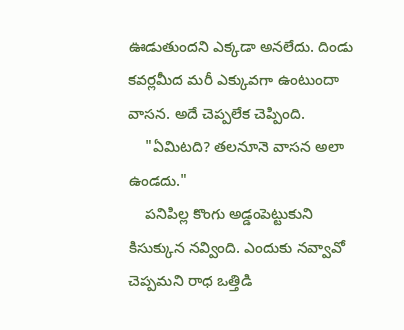ఊడుతుందని ఎక్కడా అనలేదు. దిండు కవర్లమీద మరీ ఎక్కువగా ఉంటుందా వాసన. అదే చెప్పలేక చెప్పింది.
    "ఏమిటది? తలనూనె వాసన అలా ఉండదు."
    పనిపిల్ల కొంగు అడ్డంపెట్టుకుని కిసుక్కున నవ్వింది. ఎందుకు నవ్వావో చెప్పమని రాధ ఒత్తిడి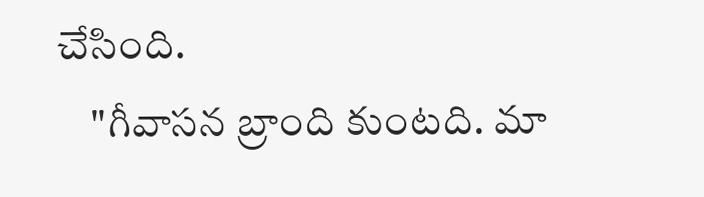చేసింది.
    "గీవాసన బ్రాంది కుంటది. మా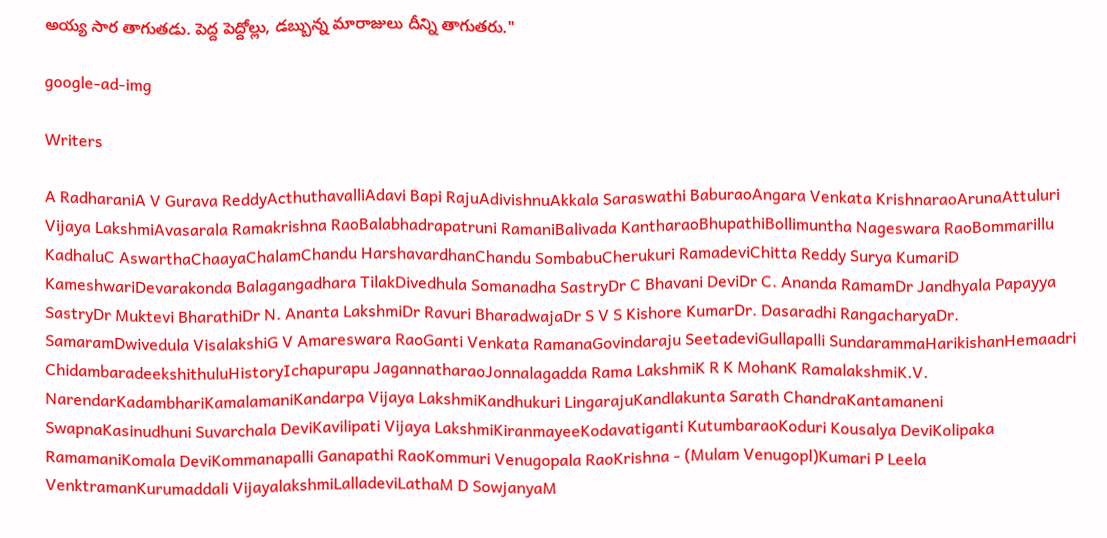అయ్య సార తాగుతడు. పెద్ద పెద్దోల్లు, డబ్బున్న మారాజులు దీన్ని తాగుతరు."

google-ad-img

Writers

A RadharaniA V Gurava ReddyActhuthavalliAdavi Bapi RajuAdivishnuAkkala Saraswathi BaburaoAngara Venkata KrishnaraoArunaAttuluri Vijaya LakshmiAvasarala Ramakrishna RaoBalabhadrapatruni RamaniBalivada KantharaoBhupathiBollimuntha Nageswara RaoBommarillu KadhaluC AswarthaChaayaChalamChandu HarshavardhanChandu SombabuCherukuri RamadeviChitta Reddy Surya KumariD KameshwariDevarakonda Balagangadhara TilakDivedhula Somanadha SastryDr C Bhavani DeviDr C. Ananda RamamDr Jandhyala Papayya SastryDr Muktevi BharathiDr N. Ananta LakshmiDr Ravuri BharadwajaDr S V S Kishore KumarDr. Dasaradhi RangacharyaDr. SamaramDwivedula VisalakshiG V Amareswara RaoGanti Venkata RamanaGovindaraju SeetadeviGullapalli SundarammaHarikishanHemaadri ChidambaradeekshithuluHistoryIchapurapu JagannatharaoJonnalagadda Rama LakshmiK R K MohanK RamalakshmiK.V. NarendarKadambhariKamalamaniKandarpa Vijaya LakshmiKandhukuri LingarajuKandlakunta Sarath ChandraKantamaneni SwapnaKasinudhuni Suvarchala DeviKavilipati Vijaya LakshmiKiranmayeeKodavatiganti KutumbaraoKoduri Kousalya DeviKolipaka RamamaniKomala DeviKommanapalli Ganapathi RaoKommuri Venugopala RaoKrishna - (Mulam Venugopl)Kumari P Leela VenktramanKurumaddali VijayalakshmiLalladeviLathaM D SowjanyaM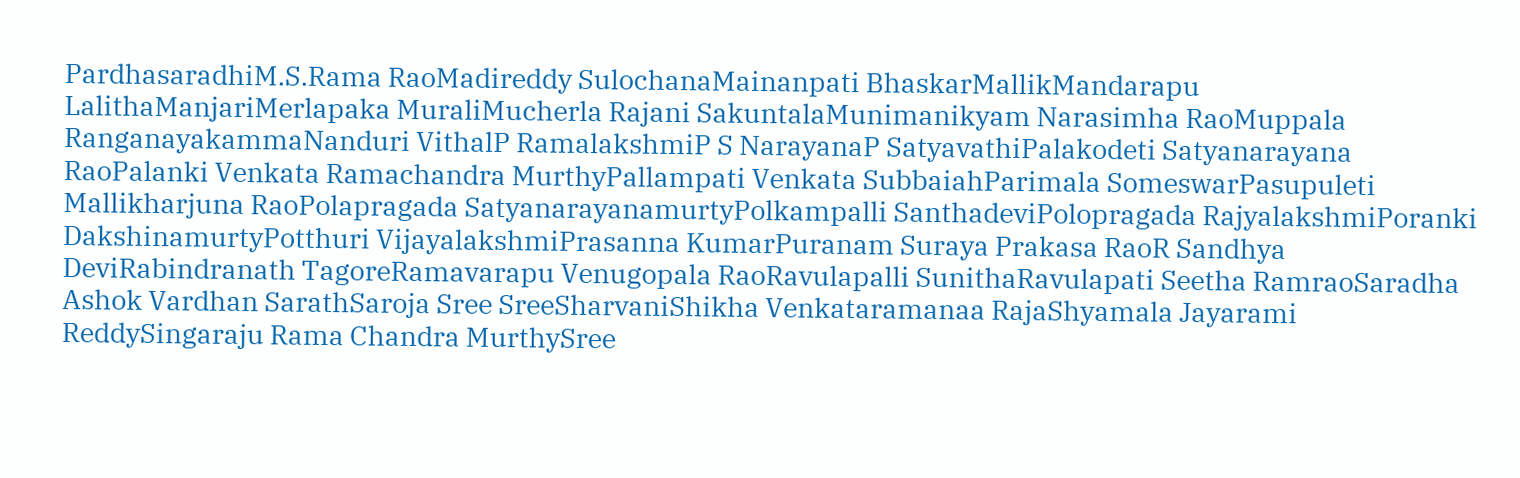PardhasaradhiM.S.Rama RaoMadireddy SulochanaMainanpati BhaskarMallikMandarapu LalithaManjariMerlapaka MuraliMucherla Rajani SakuntalaMunimanikyam Narasimha RaoMuppala RanganayakammaNanduri VithalP RamalakshmiP S NarayanaP SatyavathiPalakodeti Satyanarayana RaoPalanki Venkata Ramachandra MurthyPallampati Venkata SubbaiahParimala SomeswarPasupuleti Mallikharjuna RaoPolapragada SatyanarayanamurtyPolkampalli SanthadeviPolopragada RajyalakshmiPoranki DakshinamurtyPotthuri VijayalakshmiPrasanna KumarPuranam Suraya Prakasa RaoR Sandhya DeviRabindranath TagoreRamavarapu Venugopala RaoRavulapalli SunithaRavulapati Seetha RamraoSaradha Ashok Vardhan SarathSaroja Sree SreeSharvaniShikha Venkataramanaa RajaShyamala Jayarami ReddySingaraju Rama Chandra MurthySree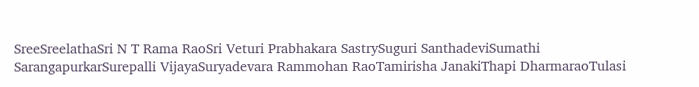SreeSreelathaSri N T Rama RaoSri Veturi Prabhakara SastrySuguri SanthadeviSumathi SarangapurkarSurepalli VijayaSuryadevara Rammohan RaoTamirisha JanakiThapi DharmaraoTulasi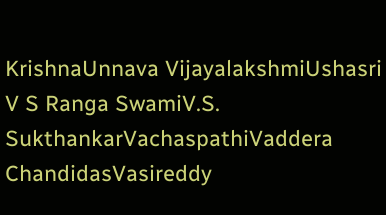KrishnaUnnava VijayalakshmiUshasri V S Ranga SwamiV.S. SukthankarVachaspathiVaddera ChandidasVasireddy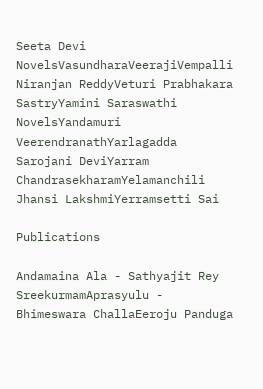Seeta Devi NovelsVasundharaVeerajiVempalli Niranjan ReddyVeturi Prabhakara SastryYamini Saraswathi NovelsYandamuri VeerendranathYarlagadda Sarojani DeviYarram ChandrasekharamYelamanchili Jhansi LakshmiYerramsetti Sai

Publications

Andamaina Ala - Sathyajit Rey SreekurmamAprasyulu - Bhimeswara ChallaEeroju Panduga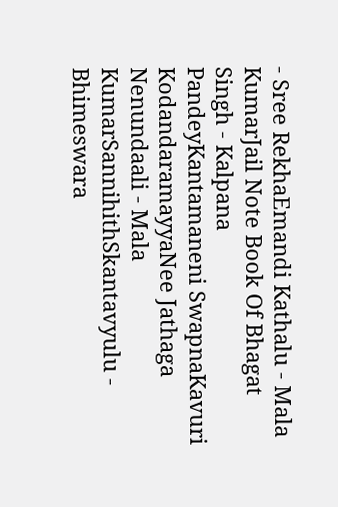- Sree RekhaEmandi Kathalu - Mala KumarJail Note Book Of Bhagat Singh - Kalpana PandeyKantamaneni SwapnaKavuri KodandaramayyaNee Jathaga Nenundaali - Mala KumarSannihithSkantavyulu - Bhimeswara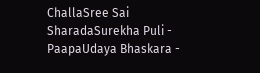ChallaSree Sai SharadaSurekha Puli - PaapaUdaya Bhaskara -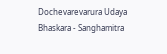Dochevarevarura Udaya Bhaskara - Sanghamitra